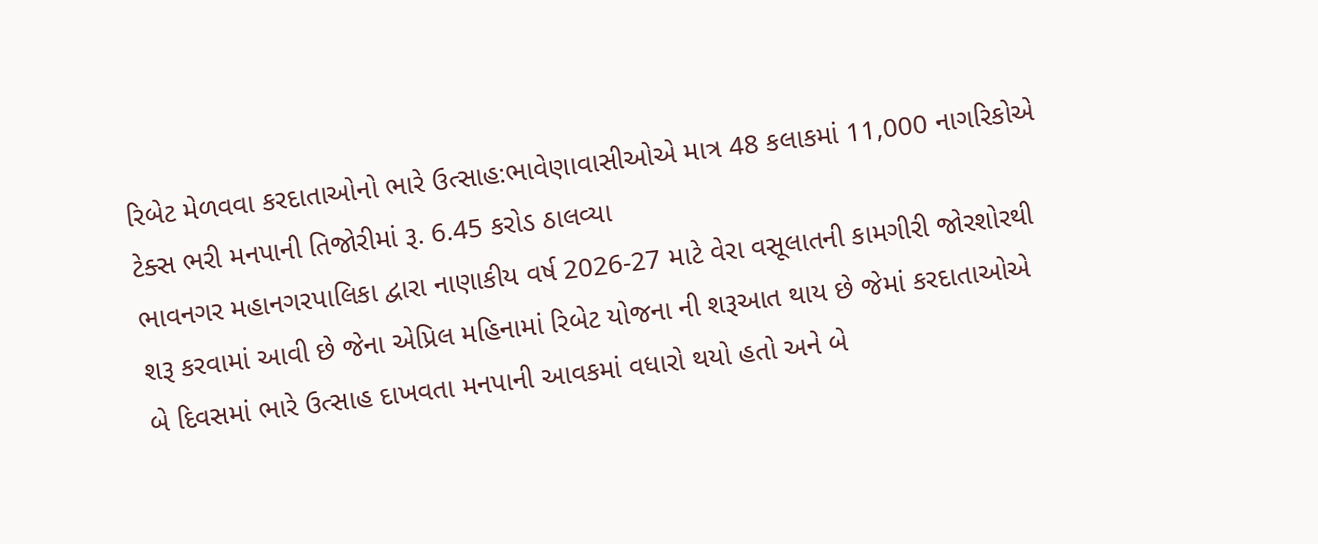રિબેટ મેળવવા કરદાતાઓનો ભારે ઉત્સાહ:ભાવેણાવાસીઓએ માત્ર 48 કલાકમાં 11,000 નાગરિકોએ ટેક્સ ભરી મનપાની તિજોરીમાં રૂ. 6.45 કરોડ ઠાલવ્યા
ભાવનગર મહાનગરપાલિકા દ્વારા નાણાકીય વર્ષ 2026-27 માટે વેરા વસૂલાતની કામગીરી જોરશોરથી શરૂ કરવામાં આવી છે જેના એપ્રિલ મહિનામાં રિબેટ યોજના ની શરૂઆત થાય છે જેમાં કરદાતાઓએ બે દિવસમાં ભારે ઉત્સાહ દાખવતા મનપાની આવકમાં વધારો થયો હતો અને બે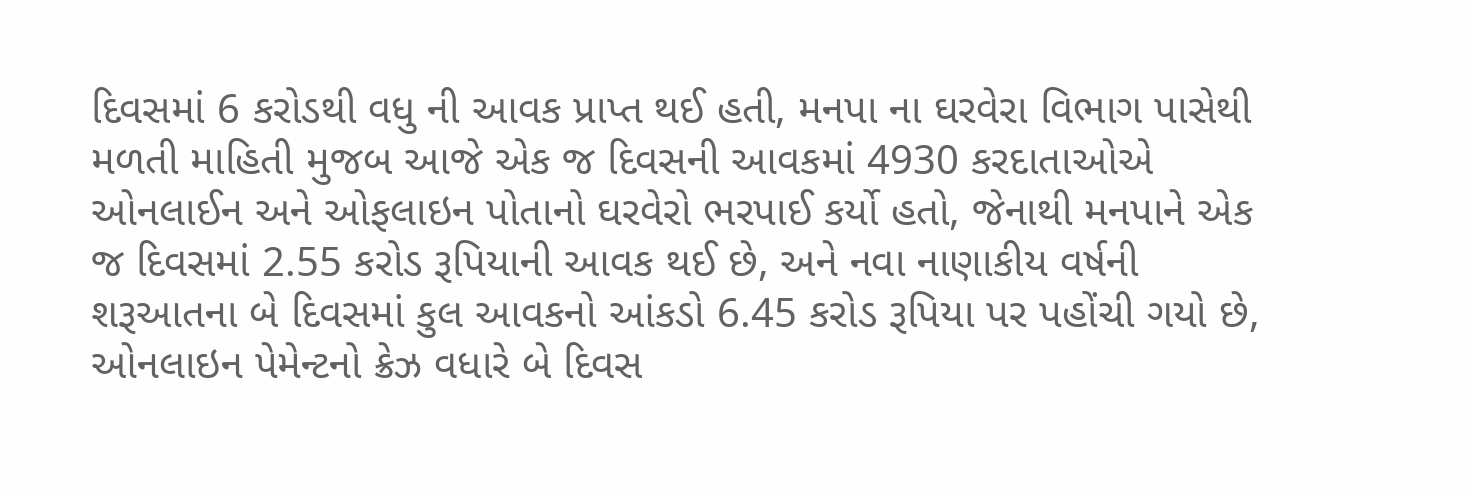દિવસમાં 6 કરોડથી વધુ ની આવક પ્રાપ્ત થઈ હતી, મનપા ના ઘરવેરા વિભાગ પાસેથી મળતી માહિતી મુજબ આજે એક જ દિવસની આવકમાં 4930 કરદાતાઓએ ઓનલાઈન અને ઓફલાઇન પોતાનો ઘરવેરો ભરપાઈ કર્યો હતો, જેનાથી મનપાને એક જ દિવસમાં 2.55 કરોડ રૂપિયાની આવક થઈ છે, અને નવા નાણાકીય વર્ષની શરૂઆતના બે દિવસમાં કુલ આવકનો આંકડો 6.45 કરોડ રૂપિયા પર પહોંચી ગયો છે,
ઓનલાઇન પેમેન્ટનો ક્રેઝ વધારે બે દિવસ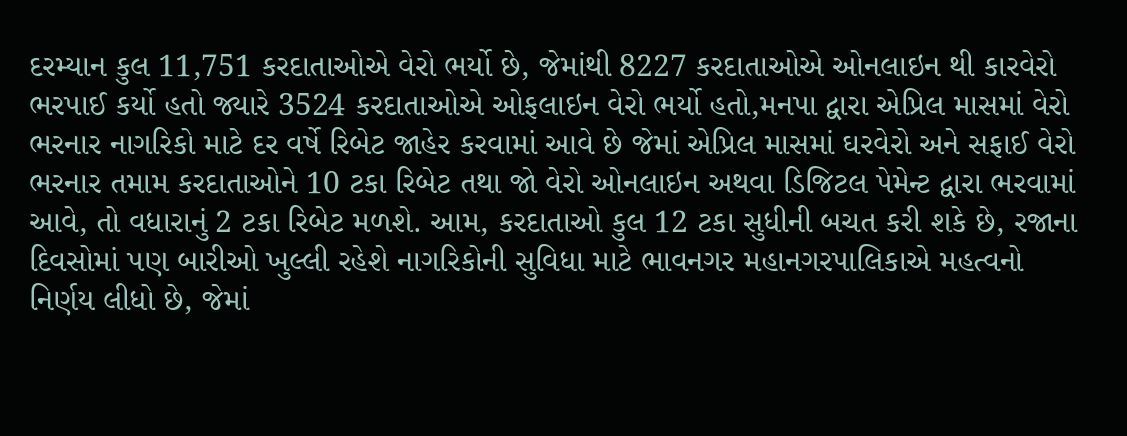દરમ્યાન કુલ 11,751 કરદાતાઓએ વેરો ભર્યો છે, જેમાંથી 8227 કરદાતાઓએ ઓનલાઇન થી કારવેરો ભરપાઈ કર્યો હતો જ્યારે 3524 કરદાતાઓએ ઓફલાઇન વેરો ભર્યો હતો,મનપા દ્વારા એપ્રિલ માસમાં વેરો ભરનાર નાગરિકો માટે દર વર્ષે રિબેટ જાહેર કરવામાં આવે છે જેમાં એપ્રિલ માસમાં ઘરવેરો અને સફાઈ વેરો ભરનાર તમામ કરદાતાઓને 10 ટકા રિબેટ તથા જો વેરો ઓનલાઇન અથવા ડિજિટલ પેમેન્ટ દ્વારા ભરવામાં આવે, તો વધારાનું 2 ટકા રિબેટ મળશે. આમ, કરદાતાઓ કુલ 12 ટકા સુધીની બચત કરી શકે છે, રજાના દિવસોમાં પણ બારીઓ ખુલ્લી રહેશે નાગરિકોની સુવિધા માટે ભાવનગર મહાનગરપાલિકાએ મહત્વનો નિર્ણય લીધો છે, જેમાં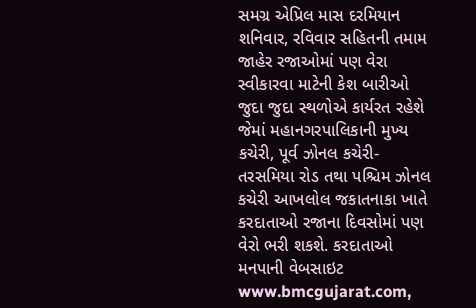સમગ્ર એપ્રિલ માસ દરમિયાન શનિવાર, રવિવાર સહિતની તમામ જાહેર રજાઓમાં પણ વેરા સ્વીકારવા માટેની કેશ બારીઓ જુદા જુદા સ્થળોએ કાર્યરત રહેશે જેમાં મહાનગરપાલિકાની મુખ્ય કચેરી, પૂર્વ ઝોનલ કચેરી- તરસમિયા રોડ તથા પશ્ચિમ ઝોનલ કચેરી આખલોલ જકાતનાકા ખાતે કરદાતાઓ રજાના દિવસોમાં પણ વેરો ભરી શકશે. કરદાતાઓ મનપાની વેબસાઇટ www.bmcgujarat.com,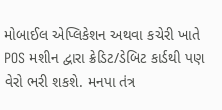મોબાઈલ એપ્લિકેશન અથવા કચેરી ખાતે POS મશીન દ્વારા ક્રેડિટ/ડેબિટ કાર્ડથી પણ વેરો ભરી શકશે. મનપા તંત્ર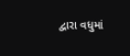દ્વારા વધુમાં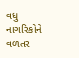વધુ નાગરિકોને વળતર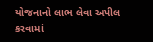યોજનાનો લાભ લેવા અપીલ કરવામાં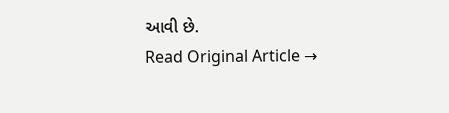આવી છે.
Read Original Article →